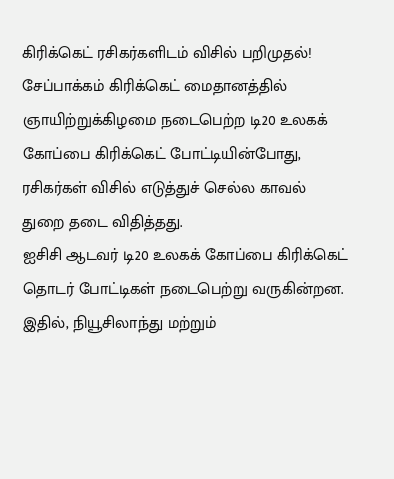கிரிக்கெட் ரசிகர்களிடம் விசில் பறிமுதல்!
சேப்பாக்கம் கிரிக்கெட் மைதானத்தில் ஞாயிற்றுக்கிழமை நடைபெற்ற டி20 உலகக் கோப்பை கிரிக்கெட் போட்டியின்போது, ரசிகர்கள் விசில் எடுத்துச் செல்ல காவல் துறை தடை விதித்தது.
ஐசிசி ஆடவர் டி20 உலகக் கோப்பை கிரிக்கெட் தொடர் போட்டிகள் நடைபெற்று வருகின்றன. இதில், நியூசிலாந்து மற்றும்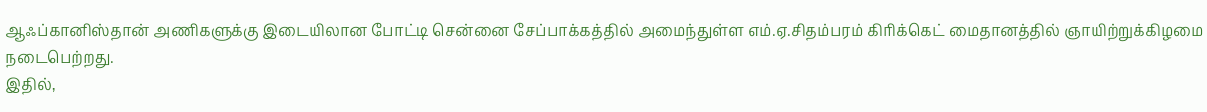ஆஃப்கானிஸ்தான் அணிகளுக்கு இடையிலான போட்டி சென்னை சேப்பாக்கத்தில் அமைந்துள்ள எம்.ஏ.சிதம்பரம் கிரிக்கெட் மைதானத்தில் ஞாயிற்றுக்கிழமை நடைபெற்றது.
இதில்,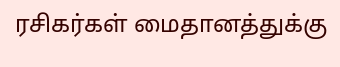ரசிகர்கள் மைதானத்துக்கு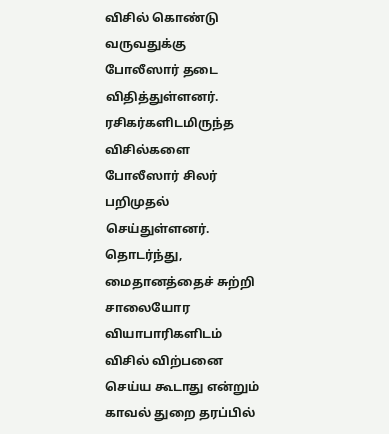விசில் கொண்டு வருவதுக்கு போலீஸார் தடை விதித்துள்ளனர். ரசிகர்களிடமிருந்த விசில்களை போலீஸார் சிலர் பறிமுதல் செய்துள்ளனர்.
தொடர்ந்து, மைதானத்தைச் சுற்றி சாலையோர வியாபாரிகளிடம் விசில் விற்பனை செய்ய கூடாது என்றும் காவல் துறை தரப்பில்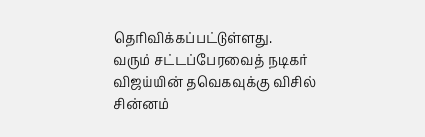தெரிவிக்கப்பட்டுள்ளது.
வரும் சட்டப்பேரவைத் நடிகர் விஜய்யின் தவெகவுக்கு விசில் சின்னம்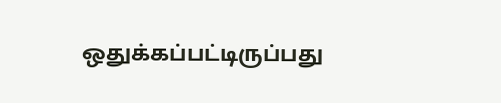ஒதுக்கப்பட்டிருப்பது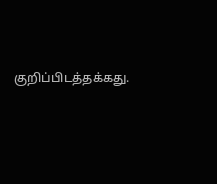குறிப்பிடத்தக்கது.